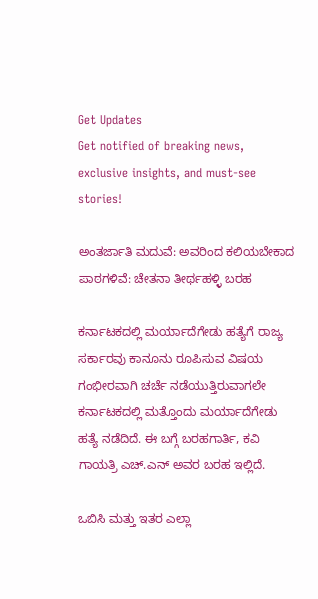Get Updates
Get notified of breaking news, exclusive insights, and must-see stories!

ಅಂತರ್ಜಾತಿ ಮದುವೆ: ಅವರಿಂದ ಕಲಿಯಬೇಕಾದ ಪಾಠಗಳಿವೆ: ಚೇತನಾ ತೀರ್ಥಹಳ್ಳಿ ಬರಹ

ಕರ್ನಾಟಕದಲ್ಲಿ ಮರ್ಯಾದೆಗೇಡು ಹತ್ಯೆಗೆ ರಾಜ್ಯ ಸರ್ಕಾರವು ಕಾನೂನು ರೂಪಿಸುವ ವಿಷಯ ಗಂಭೀರವಾಗಿ ಚರ್ಚೆ ನಡೆಯುತ್ತಿರುವಾಗಲೇ ಕರ್ನಾಟಕದಲ್ಲಿ ಮತ್ತೊಂದು ಮರ್ಯಾದೆಗೇಡು ಹತ್ಯೆ ನಡೆದಿದೆ. ಈ ಬಗ್ಗೆ ಬರಹಗಾರ್ತಿ, ಕವಿ ಗಾಯತ್ರಿ ಎಚ್.ಎನ್ ಅವರ ಬರಹ ಇಲ್ಲಿದೆ.

ಒಬಿಸಿ ಮತ್ತು ಇತರ ಎಲ್ಲಾ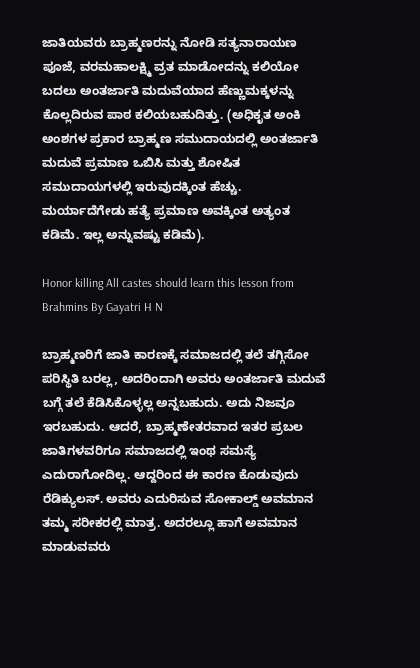ಜಾತಿಯವರು ಬ್ರಾಹ್ಮಣರನ್ನು ನೋಡಿ ಸತ್ಯನಾರಾಯಣ ಪೂಜೆ, ವರಮಹಾಲಕ್ಷ್ಮಿ ವ್ರತ ಮಾಡೋದನ್ನು ಕಲಿಯೋ ಬದಲು ಅಂತರ್ಜಾತಿ ಮದುವೆಯಾದ ಹೆಣ್ಣುಮಕ್ಕಳನ್ನು ಕೊಲ್ಲದಿರುವ ಪಾಠ ಕಲಿಯಬಹುದಿತ್ತು. (ಅಧಿಕೃತ ಅಂಕಿ ಅಂಶಗಳ ಪ್ರಕಾರ ಬ್ರಾಹ್ಮಣ ಸಮುದಾಯದಲ್ಲಿ ಅಂತರ್ಜಾತಿ ಮದುವೆ ಪ್ರಮಾಣ ಒಬಿಸಿ ಮತ್ತು ಶೋಷಿತ ಸಮುದಾಯಗಳಲ್ಲಿ ಇರುವುದಕ್ಕಿಂತ ಹೆಚ್ಚು. ಮರ್ಯಾದೆಗೇಡು ಹತ್ಯೆ ಪ್ರಮಾಣ ಅವಕ್ಕಿಂತ ಅತ್ಯಂತ ಕಡಿಮೆ. ಇಲ್ಲ ಅನ್ನುವಷ್ಟು ಕಡಿಮೆ).

Honor killing All castes should learn this lesson from Brahmins By Gayatri H N

ಬ್ರಾಹ್ಮಣರಿಗೆ ಜಾತಿ ಕಾರಣಕ್ಕೆ ಸಮಾಜದಲ್ಲಿ ತಲೆ ತಗ್ಗಿಸೋ ಪರಿಸ್ಥಿತಿ ಬರಲ್ಲ, ಅದರಿಂದಾಗಿ ಅವರು ಅಂತರ್ಜಾತಿ ಮದುವೆ ಬಗ್ಗೆ ತಲೆ ಕೆಡಿಸಿಕೊಳ್ಳಲ್ಲ ಅನ್ನಬಹುದು. ಅದು ನಿಜವೂ ಇರಬಹುದು. ಆದರೆ, ಬ್ರಾಹ್ಮಣೇತರವಾದ ಇತರ ಪ್ರಬಲ ಜಾತಿಗಳವರಿಗೂ ಸಮಾಜದಲ್ಲಿ ಇಂಥ ಸಮಸ್ಯೆ ಎದುರಾಗೋದಿಲ್ಲ. ಆದ್ದರಿಂದ ಈ ಕಾರಣ ಕೊಡುವುದು ರೆಡಿಕ್ಯುಲಸ್. ಅವರು ಎದುರಿಸುವ ಸೋಕಾಲ್ಡ್ ಅವಮಾನ ತಮ್ಮ ಸರೀಕರಲ್ಲಿ ಮಾತ್ರ. ಅದರಲ್ಲೂ ಹಾಗೆ ಅವಮಾನ ಮಾಡುವವರು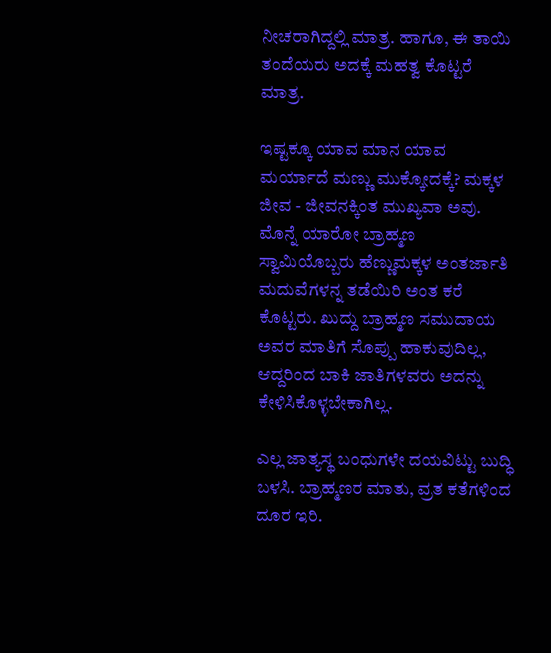ನೀಚರಾಗಿದ್ದಲ್ಲಿ ಮಾತ್ರ. ಹಾಗೂ, ಈ ತಾಯಿ ತಂದೆಯರು ಅದಕ್ಕೆ ಮಹತ್ವ ಕೊಟ್ಟರೆ ಮಾತ್ರ.

ಇಷ್ಟಕ್ಕೂ ಯಾವ ಮಾನ ಯಾವ ಮರ್ಯಾದೆ ಮಣ್ಣು ಮುಕ್ಕೋದಕ್ಕೆ? ಮಕ್ಕಳ ಜೀವ - ಜೀವನಕ್ಕಿಂತ ಮುಖ್ಯವಾ ಅವು. ಮೊನ್ನೆ ಯಾರೋ ಬ್ರಾಹ್ಮಣ ಸ್ವಾಮಿಯೊಬ್ಬರು ಹೆಣ್ಣುಮಕ್ಕಳ ಅಂತರ್ಜಾತಿ ಮದುವೆಗಳನ್ನ ತಡೆಯಿರಿ ಅಂತ ಕರೆ ಕೊಟ್ಟರು. ಖುದ್ದು ಬ್ರಾಹ್ಮಣ ಸಮುದಾಯ ಅವರ ಮಾತಿಗೆ ಸೊಪ್ಪು ಹಾಕುವುದಿಲ್ಲ, ಆದ್ದರಿಂದ ಬಾಕಿ ಜಾತಿಗಳವರು ಅದನ್ನು ಕೇಳಿಸಿಕೊಳ್ಳಬೇಕಾಗಿಲ್ಲ.

ಎಲ್ಲ ಜಾತ್ಯಸ್ಥ ಬಂಧುಗಳೇ ದಯವಿಟ್ಟು ಬುದ್ಧಿ ಬಳಸಿ. ಬ್ರಾಹ್ಮಣರ ಮಾತು, ವ್ರತ ಕತೆಗಳಿಂದ ದೂರ ಇರಿ.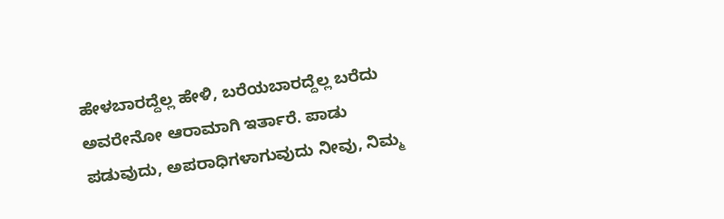ಹೇಳಬಾರದ್ದೆಲ್ಲ ಹೇಳಿ, ಬರೆಯಬಾರದ್ದೆಲ್ಲ ಬರೆದು ಅವರೇನೋ ಆರಾಮಾಗಿ ಇರ್ತಾರೆ. ಪಾಡು ಪಡುವುದು, ಅಪರಾಧಿಗಳಾಗುವುದು ನೀವು, ನಿಮ್ಮ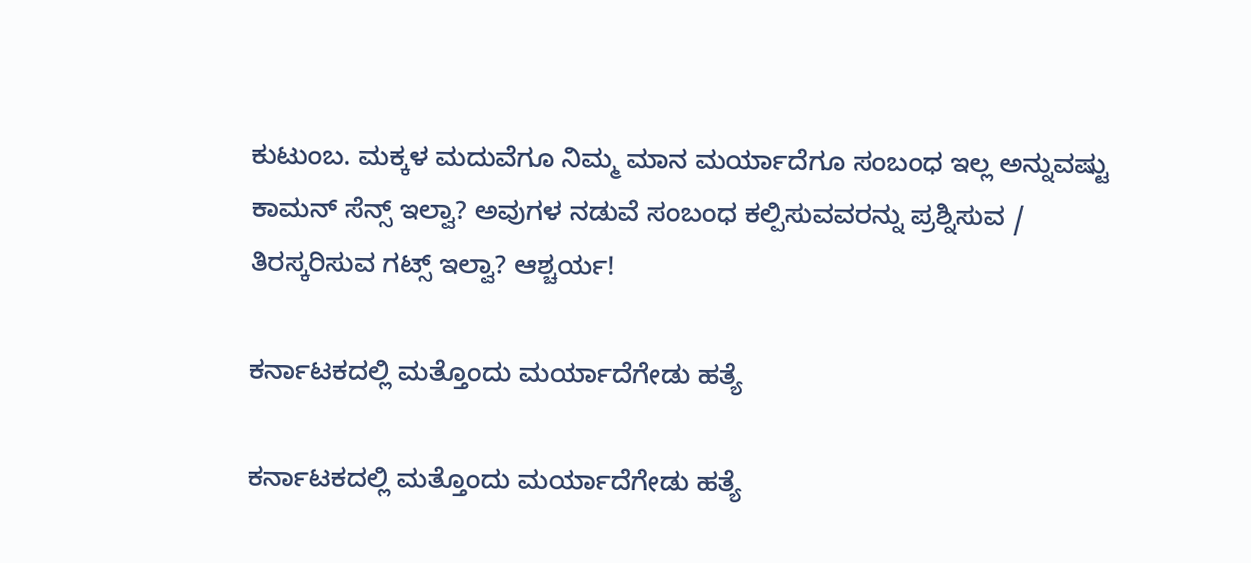ಕುಟುಂಬ. ಮಕ್ಕಳ ಮದುವೆಗೂ ನಿಮ್ಮ ಮಾನ ಮರ್ಯಾದೆಗೂ ಸಂಬಂಧ ಇಲ್ಲ ಅನ್ನುವಷ್ಟು ಕಾಮನ್ ಸೆನ್ಸ್ ಇಲ್ವಾ? ಅವುಗಳ ನಡುವೆ ಸಂಬಂಧ ಕಲ್ಪಿಸುವವರನ್ನು ಪ್ರಶ್ನಿಸುವ / ತಿರಸ್ಕರಿಸುವ ಗಟ್ಸ್ ಇಲ್ವಾ? ಆಶ್ಚರ್ಯ!

ಕರ್ನಾಟಕದಲ್ಲಿ ಮತ್ತೊಂದು ಮರ್ಯಾದೆಗೇಡು ಹತ್ಯೆ

ಕರ್ನಾಟಕದಲ್ಲಿ ಮತ್ತೊಂದು ಮರ್ಯಾದೆಗೇಡು ಹತ್ಯೆ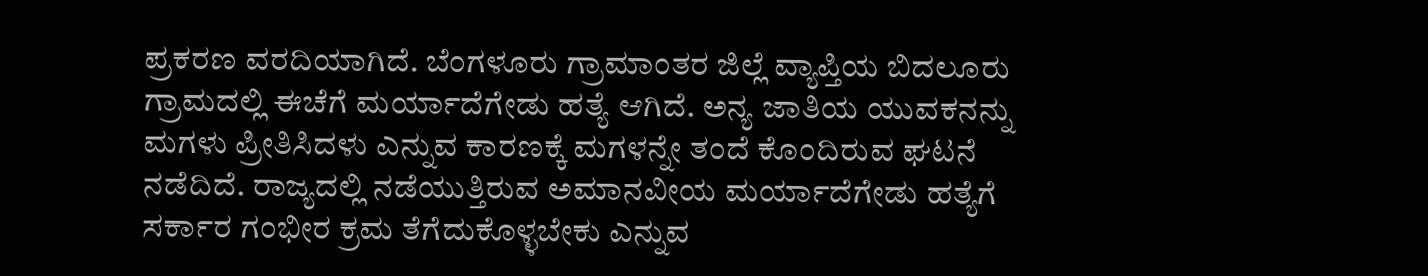ಪ್ರಕರಣ ವರದಿಯಾಗಿದೆ. ಬೆಂಗಳೂರು ಗ್ರಾಮಾಂತರ ಜಿಲ್ಲೆ ವ್ಯಾಪ್ತಿಯ ಬಿದಲೂರು ಗ್ರಾಮದಲ್ಲಿ ಈಚೆಗೆ ಮರ್ಯಾದೆಗೇಡು ಹತ್ಯೆ ಆಗಿದೆ. ಅನ್ಯ ಜಾತಿಯ ಯುವಕನನ್ನು ಮಗಳು ಪ್ರೀತಿಸಿದಳು ಎನ್ನುವ ಕಾರಣಕ್ಕೆ ಮಗಳನ್ನೇ ತಂದೆ ಕೊಂದಿರುವ ಘಟನೆ ನಡೆದಿದೆ. ರಾಜ್ಯದಲ್ಲಿ ನಡೆಯುತ್ತಿರುವ ಅಮಾನವೀಯ ಮರ್ಯಾದೆಗೇಡು ಹತ್ಯೆಗೆ ಸರ್ಕಾರ ಗಂಭೀರ ಕ್ರಮ ತೆಗೆದುಕೊಳ್ಳಬೇಕು ಎನ್ನುವ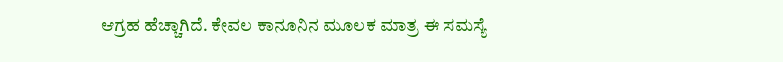ಆಗ್ರಹ ಹೆಚ್ಚಾಗಿದೆ. ಕೇವಲ ಕಾನೂನಿನ ಮೂಲಕ ಮಾತ್ರ ಈ ಸಮಸ್ಯೆ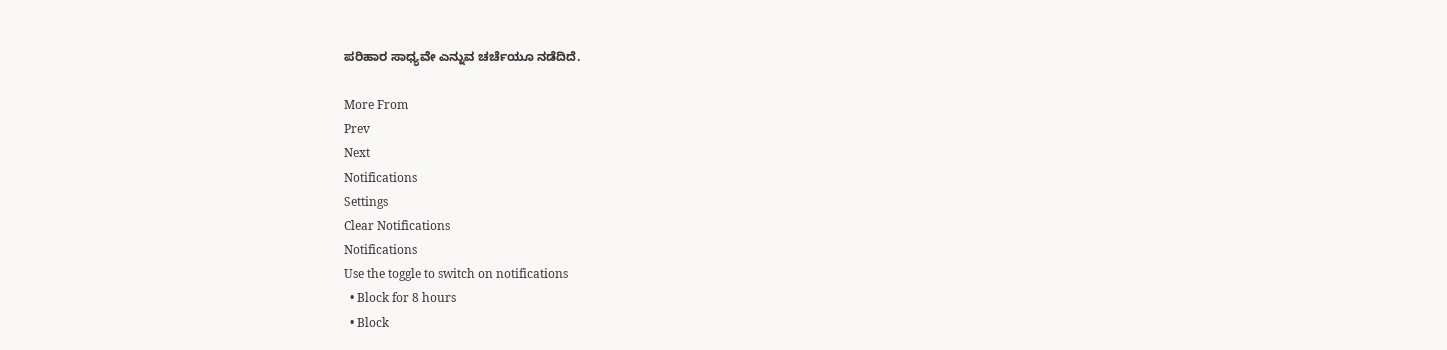ಪರಿಹಾರ ಸಾಧ್ಯವೇ ಎನ್ನುವ ಚರ್ಚೆಯೂ ನಡೆದಿದೆ.

More From
Prev
Next
Notifications
Settings
Clear Notifications
Notifications
Use the toggle to switch on notifications
  • Block for 8 hours
  • Block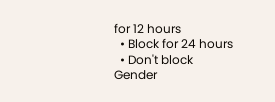for 12 hours
  • Block for 24 hours
  • Don't block
Gender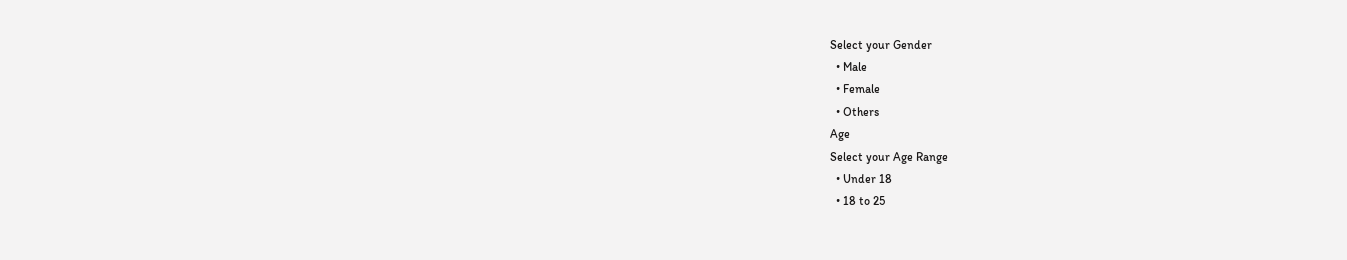Select your Gender
  • Male
  • Female
  • Others
Age
Select your Age Range
  • Under 18
  • 18 to 25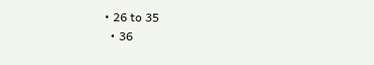• 26 to 35
  • 36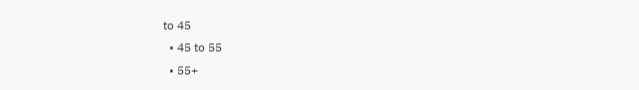to 45
  • 45 to 55
  • 55+